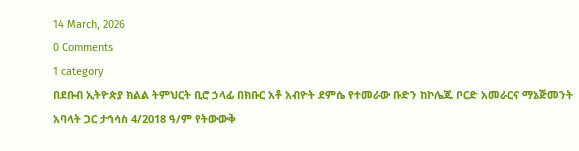14 March, 2026
0 Comments
1 category
በደቡብ ኢትዮጵያ ክልል ትምህርት ቢሮ ኃላፊ በክቡር አቶ አብዮት ደምሴ የተመራው ቡድን ከኮሌጁ ቦርድ አመራርና ማኔጅመንት አባላት ጋር ታኅሳስ 4/2018 ዓ/ም የትውውቅ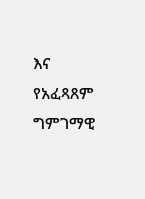እና የአፈጻጸም ግምገማዊ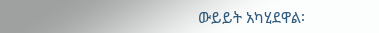ውይይት አካሂደዋል፡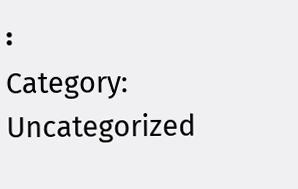፡
Category: Uncategorized